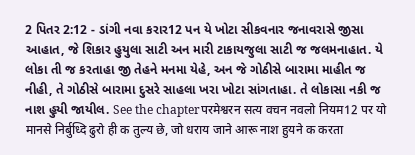2 પિતર 2:12 - ડાંગી નવા કરાર12 પન યે ખોટા સીકવનાર જનાવરાસે જીસા આહાત, જે શિકાર હુયુલા સાટી અન મારી ટાકાયજુલા સાટી જ જલમનાહાત. યે લોકા તી જ કરતાહા જી તેહને મનમા યેહે, અન જે ગોઠીસે બારામા માહીત જ નીહી, તે ગોઠીસે બારામા દુસરે સાહલા ખરા ખોટા સાંગતાહા. તે લોકાસા નકી જ નાશ હુયી જાયીલ. See the chapterपरमेश्वरन सत्य वचन नवलो नियम12 पर यो मानसे निर्बुध्दि ढुरो ही क तुल्य छे, जो धराय जाने आरू नाश हुयने क करता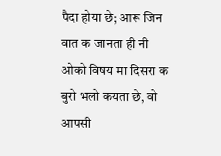पैदा होया छे; आरू जिन वात क जानता ही नी ओको विषय मा दिसरा क बुरो भलो कयता छे, वो आपसी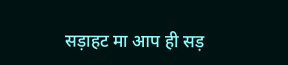सड़ाहट मा आप ही सड़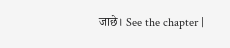जाछे। See the chapter |